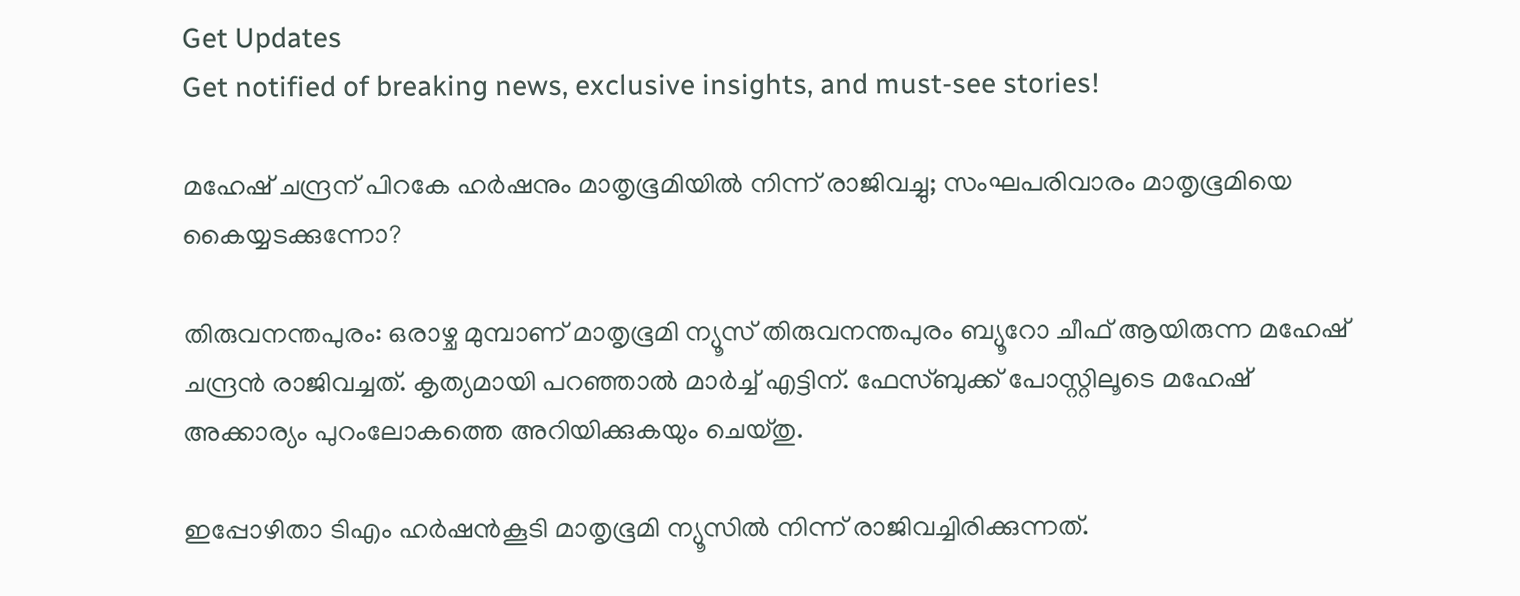Get Updates
Get notified of breaking news, exclusive insights, and must-see stories!

മഹേഷ് ചന്ദ്രന് പിറകേ ഹര്‍ഷനും മാതൃഭൂമിയില്‍ നിന്ന് രാജിവച്ചു; സംഘപരിവാരം മാതൃഭൂമിയെ കൈയ്യടക്കുന്നോ?

തിരുവനന്തപുരം: ഒരാഴ്ച മുമ്പാണ് മാതൃഭൂമി ന്യൂസ് തിരുവനന്തപുരം ബ്യൂറോ ചീഫ് ആയിരുന്ന മഹേഷ് ചന്ദ്രന്‍ രാജിവച്ചത്. കൃത്യമായി പറഞ്ഞാല്‍ മാര്‍ച്ച് എട്ടിന്. ഫേസ്ബുക്ക് പോസ്റ്റിലൂടെ മഹേഷ് അക്കാര്യം പുറംലോകത്തെ അറിയിക്കുകയും ചെയ്തു.

ഇപ്പോഴിതാ ടിഎം ഹര്‍ഷന്‍കൂടി മാതൃഭൂമി ന്യൂസില്‍ നിന്ന് രാജിവച്ചിരിക്കുന്നത്.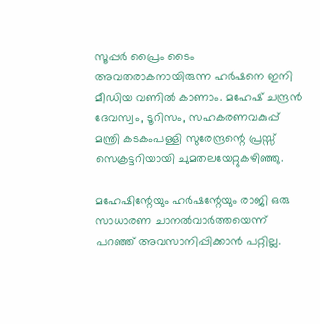സൂപ്പര്‍ പ്രൈം ടൈം അവതരാകനായിരുന്ന ഹര്‍ഷനെ ഇനി മീഡിയ വണില്‍ കാണാം. മഹേഷ് ചന്ദ്രന്‍ ദേവസ്വം, ടൂറിസം, സഹകരണവകുപ്പ് മന്ത്രി കടകംപള്ളി സുരേന്ദ്രന്റെ പ്രസ്സ് സെക്രട്ടറിയായി ചുമതലയേറ്റുകഴിഞ്ഞു.

മഹേഷിന്റേയും ഹര്‍ഷന്റേയും രാജി ഒരു സാധാരണ ചാനല്‍വാര്‍ത്തയെന്ന് പറഞ്ഞ് അവസാനിപ്പിക്കാന്‍ പറ്റില്ല.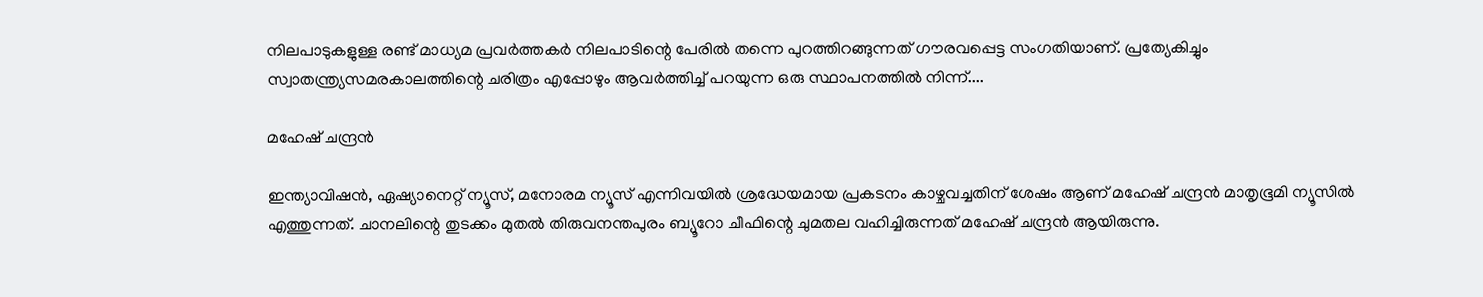നിലപാടുകളുള്ള രണ്ട് മാധ്യമ പ്രവര്‍ത്തകര്‍ നിലപാടിന്റെ പേരില്‍ തന്നെ പുറത്തിറങ്ങുന്നത് ഗൗരവപ്പെട്ട സംഗതിയാണ്. പ്രത്യേകിച്ചും സ്വാതന്ത്ര്യസമരകാലത്തിന്റെ ചരിത്രം എപ്പോഴും ആവര്‍ത്തിച്ച് പറയുന്ന ഒരു സ്ഥാപനത്തില്‍ നിന്ന്....

മഹേഷ് ചന്ദ്രന്‍

ഇന്ത്യാവിഷന്‍, ഏഷ്യാനെറ്റ് ന്യൂസ്, മനോരമ ന്യൂസ് എന്നിവയില്‍ ശ്രദ്ധേയമായ പ്രകടനം കാഴ്ചവച്ചതിന് ശേഷം ആണ് മഹേഷ് ചന്ദ്രന്‍ മാതൃഭൂമി ന്യൂസില്‍ എത്തുന്നത്. ചാനലിന്റെ തുടക്കം മുതല്‍ തിരുവനന്തപുരം ബ്യൂറോ ചീഫിന്റെ ചുമതല വഹിച്ചിരുന്നത് മഹേഷ് ചന്ദ്രന്‍ ആയിരുന്നു.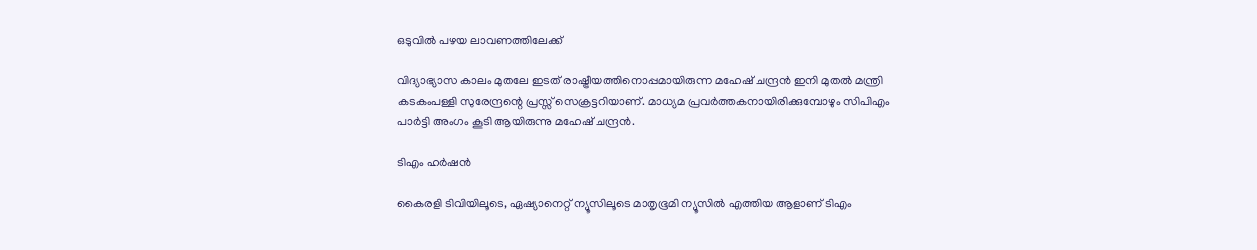ഒടുവില്‍ പഴയ ലാവണത്തിലേക്ക്

വിദ്യാഭ്യാസ കാലം മുതലേ ഇടത് രാഷ്ട്രീയത്തിനൊപ്പമായിരുന്ന മഹേഷ് ചന്ദ്രന്‍ ഇനി മുതല്‍ മന്ത്രി കടകംപള്ളി സുരേന്ദ്രന്റെ പ്രസ്സ് സെക്രട്ടറിയാണ്. മാധ്യമ പ്രവര്‍ത്തകനായിരിക്കുമ്പോഴും സിപിഎം പാര്‍ട്ടി അംഗം കൂടി ആയിരുന്നു മഹേഷ് ചന്ദ്രന്‍.

ടിഎം ഹര്‍ഷന്‍

കൈരളി ടിവിയിലൂടെ, ഏഷ്യാനെറ്റ് ന്യൂസിലൂടെ മാതൃഭൂമി ന്യൂസില്‍ എത്തിയ ആളാണ് ടിഎം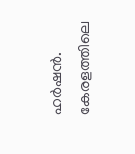ഹര്‍ഷന്‍. കേരളത്തിലെ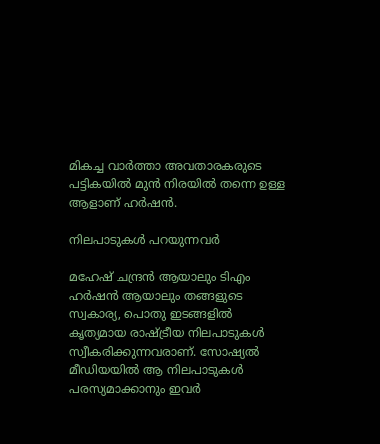മികച്ച വാര്‍ത്താ അവതാരകരുടെ പട്ടികയില്‍ മുന്‍ നിരയില്‍ തന്നെ ഉള്ള ആളാണ് ഹര്‍ഷന്‍.

നിലപാടുകള്‍ പറയുന്നവര്‍

മഹേഷ് ചന്ദ്രന്‍ ആയാലും ടിഎം ഹര്‍ഷന്‍ ആയാലും തങ്ങളുടെ സ്വകാര്യ, പൊതു ഇടങ്ങളില്‍ കൃത്യമായ രാഷ്ട്രീയ നിലപാടുകള്‍ സ്വീകരിക്കുന്നവരാണ്. സോഷ്യല്‍ മീഡിയയില്‍ ആ നിലപാടുകള്‍ പരസ്യമാക്കാനും ഇവര്‍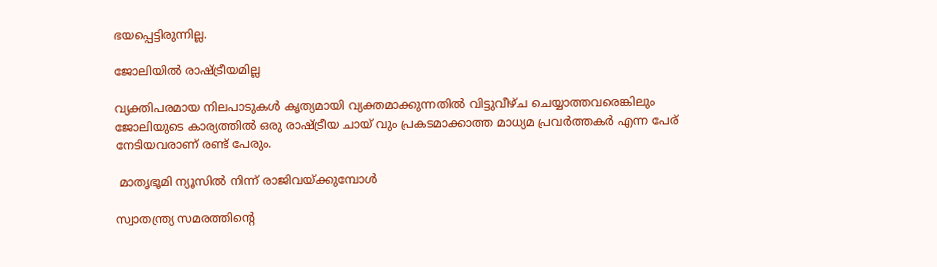ഭയപ്പെട്ടിരുന്നില്ല.

ജോലിയില്‍ രാഷ്ട്രീയമില്ല

വ്യക്തിപരമായ നിലപാടുകള്‍ കൃത്യമായി വ്യക്തമാക്കുന്നതില്‍ വിട്ടുവീഴ്ച ചെയ്യാത്തവരെങ്കിലും ജോലിയുടെ കാര്യത്തില്‍ ഒരു രാഷ്ട്രീയ ചായ് വും പ്രകടമാക്കാത്ത മാധ്യമ പ്രവര്‍ത്തകര്‍ എന്ന പേര് നേടിയവരാണ് രണ്ട് പേരും.

 മാതൃഭൂമി ന്യൂസില്‍ നിന്ന് രാജിവയ്ക്കുമ്പോള്‍

സ്വാതന്ത്ര്യ സമരത്തിന്റെ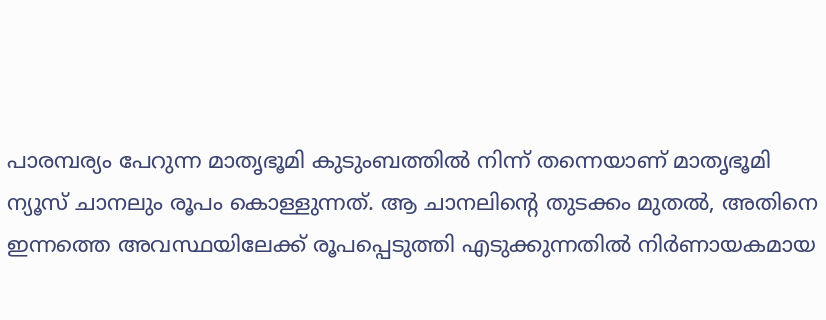പാരമ്പര്യം പേറുന്ന മാതൃഭൂമി കുടുംബത്തില്‍ നിന്ന് തന്നെയാണ് മാതൃഭൂമി ന്യൂസ് ചാനലും രൂപം കൊള്ളുന്നത്. ആ ചാനലിന്റെ തുടക്കം മുതല്‍, അതിനെ ഇന്നത്തെ അവസ്ഥയിലേക്ക് രൂപപ്പെടുത്തി എടുക്കുന്നതില്‍ നിര്‍ണായകമായ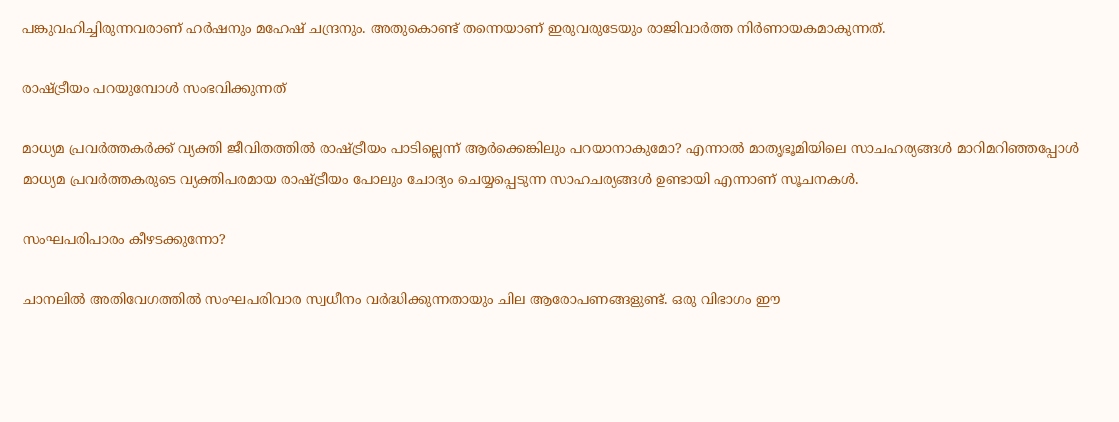പങ്കുവഹിച്ചിരുന്നവരാണ് ഹര്‍ഷനും മഹേഷ് ചന്ദ്രനും. അതുകൊണ്ട് തന്നെയാണ് ഇരുവരുടേയും രാജിവാര്‍ത്ത നിര്‍ണായകമാകുന്നത്.

രാഷ്ട്രീയം പറയുമ്പോള്‍ സംഭവിക്കുന്നത്

മാധ്യമ പ്രവര്‍ത്തകര്‍ക്ക് വ്യക്തി ജീവിതത്തില്‍ രാഷ്ട്രീയം പാടില്ലെന്ന് ആര്‍ക്കെങ്കിലും പറയാനാകുമോ? എന്നാല്‍ മാതൃഭൂമിയിലെ സാചഹര്യങ്ങള്‍ മാറിമറിഞ്ഞപ്പോള്‍ മാധ്യമ പ്രവര്‍ത്തകരുടെ വ്യക്തിപരമായ രാഷ്ട്രീയം പോലും ചോദ്യം ചെയ്യപ്പെടുന്ന സാഹചര്യങ്ങള്‍ ഉണ്ടായി എന്നാണ് സൂചനകള്‍.

സംഘപരിപാരം കീഴടക്കുന്നോ?

ചാനലില്‍ അതിവേഗത്തില്‍ സംഘപരിവാര സ്വധീനം വര്‍ദ്ധിക്കുന്നതായും ചില ആരോപണങ്ങളുണ്ട്. ഒരു വിഭാഗം ഈ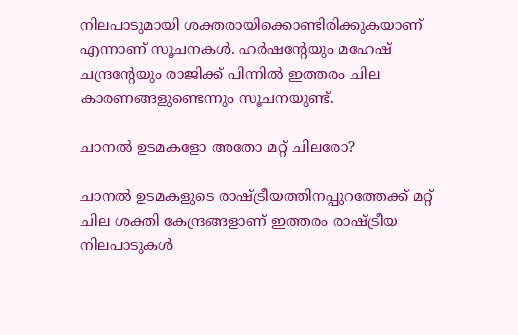നിലപാടുമായി ശക്തരായിക്കൊണ്ടിരിക്കുകയാണ് എന്നാണ് സൂചനകള്‍. ഹര്‍ഷന്റേയും മഹേഷ് ചന്ദ്രന്റേയും രാജിക്ക് പിന്നില്‍ ഇത്തരം ചില കാരണങ്ങളുണ്ടെന്നും സൂചനയുണ്ട്.

ചാനല്‍ ഉടമകളോ അതോ മറ്റ് ചിലരോ?

ചാനല്‍ ഉടമകളുടെ രാഷ്ട്രീയത്തിനപ്പുറത്തേക്ക് മറ്റ് ചില ശക്തി കേന്ദ്രങ്ങളാണ് ഇത്തരം രാഷ്ട്രീയ നിലപാടുകള്‍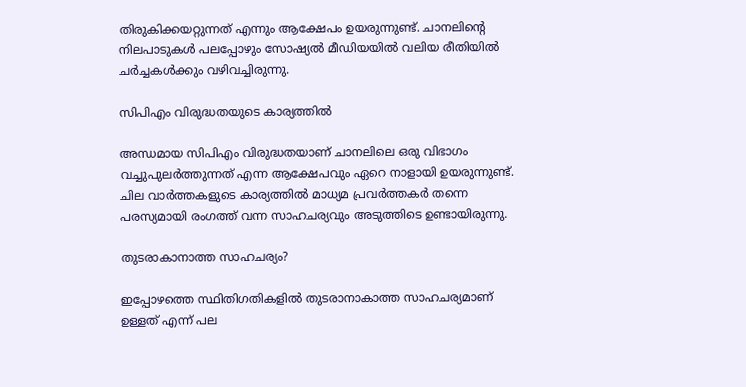തിരുകിക്കയറ്റുന്നത് എന്നും ആക്ഷേപം ഉയരുന്നുണ്ട്. ചാനലിന്റെ നിലപാടുകള്‍ പലപ്പോഴും സോഷ്യല്‍ മീഡിയയില്‍ വലിയ രീതിയില്‍ ചര്‍ച്ചകള്‍ക്കും വഴിവച്ചിരുന്നു.

സിപിഎം വിരുദ്ധതയുടെ കാര്യത്തില്‍

അന്ധമായ സിപിഎം വിരുദ്ധതയാണ് ചാനലിലെ ഒരു വിഭാഗം വച്ചുപുലര്‍ത്തുന്നത് എന്ന ആക്ഷേപവും ഏറെ നാളായി ഉയരുന്നുണ്ട്. ചില വാര്‍ത്തകളുടെ കാര്യത്തില്‍ മാധ്യമ പ്രവര്‍ത്തകര്‍ തന്നെ പരസ്യമായി രംഗത്ത് വന്ന സാഹചര്യവും അടുത്തിടെ ഉണ്ടായിരുന്നു.

തുടരാകാനാത്ത സാഹചര്യം?

ഇപ്പോഴത്തെ സ്ഥിതിഗതികളില്‍ തുടരാനാകാത്ത സാഹചര്യമാണ് ഉള്ളത് എന്ന് പല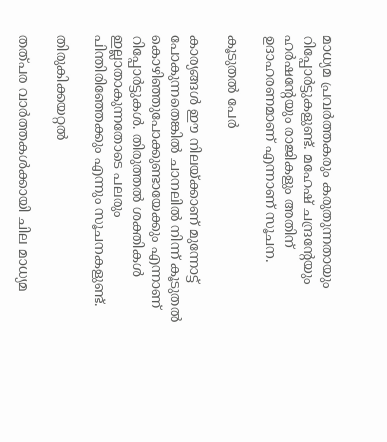മാധ്യമ പ്രവര്‍ത്തകരും കരുതുന്നതായും റിപ്പോര്‍ട്ടുകളുണ്ട്. മഹേഷ് ചന്ദ്രന്റേയും ഹര്‍ഷന്റേയും രാജികളും അതിന് ഉദാഹരണമാണ് എന്നാണ് സൂചന.

കൂടുതല്‍ പേര്‍

കാര്യങ്ങള്‍ ഈ നിലയ്ക്കാണ് മുന്നോട്ട് പോകുന്നതെങ്കില്‍ ചാനലില്‍ നിന്ന് കൂടുതല്‍ കൊഴിഞ്ഞുപോക്കുണ്ടായേക്കും എന്നാണ് റിപ്പോര്‍ട്ടുകള്‍. തിരുത്തല്‍ ശക്തികള്‍ ഇല്ലാതാകുന്നതോടെ പലരും പിന്തിരിഞ്ഞേക്കും എന്നും സൂചനകളുണ്ട്.

തിരുകിക്കയറ്റല്‍

തത്പര വാര്‍ത്തകള്‍ക്കായി ചില മാധ്യമ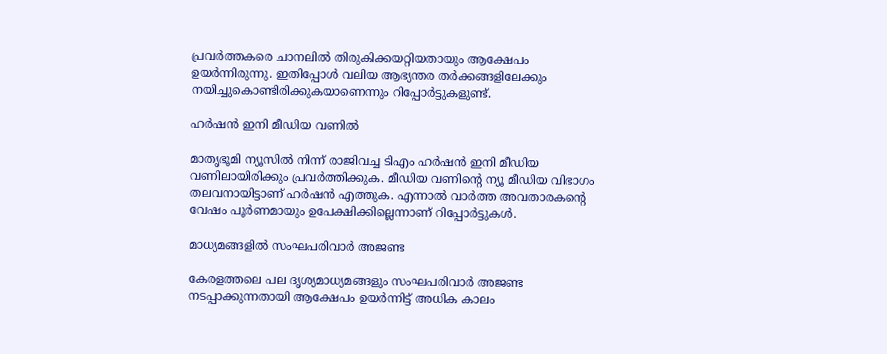പ്രവര്‍ത്തകരെ ചാനലില്‍ തിരുകിക്കയറ്റിയതായും ആക്ഷേപം ഉയര്‍ന്നിരുന്നു. ഇതിപ്പോള്‍ വലിയ ആഭ്യന്തര തര്‍ക്കങ്ങളിലേക്കും നയിച്ചുകൊണ്ടിരിക്കുകയാണെന്നും റിപ്പോര്‍ട്ടുകളുണ്ട്.

ഹര്‍ഷന്‍ ഇനി മീഡിയ വണില്‍

മാതൃഭൂമി ന്യൂസില്‍ നിന്ന് രാജിവച്ച ടിഎം ഹര്‍ഷന്‍ ഇനി മീഡിയ വണിലായിരിക്കും പ്രവര്‍ത്തിക്കുക. മീഡിയ വണിന്റെ ന്യൂ മീഡിയ വിഭാഗം തലവനായിട്ടാണ് ഹര്‍ഷന്‍ എത്തുക. എന്നാല്‍ വാര്‍ത്ത അവതാരകന്റെ വേഷം പൂര്‍ണമായും ഉപേക്ഷിക്കില്ലെന്നാണ് റിപ്പോര്‍ട്ടുകള്‍.

മാധ്യമങ്ങളില്‍ സംഘപരിവാര്‍ അജണ്ട

കേരളത്തലെ പല ദൃശ്യമാധ്യമങ്ങളും സംഘപരിവാര്‍ അജണ്ട നടപ്പാക്കുന്നതായി ആക്ഷേപം ഉയര്‍ന്നിട്ട് അധിക കാലം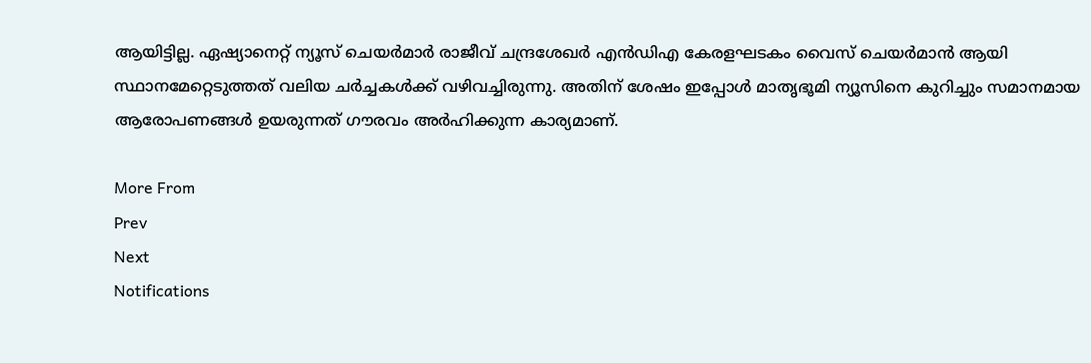ആയിട്ടില്ല. ഏഷ്യാനെറ്റ് ന്യൂസ് ചെയര്‍മാര്‍ രാജീവ് ചന്ദ്രശേഖര്‍ എന്‍ഡിഎ കേരളഘടകം വൈസ് ചെയര്‍മാന്‍ ആയി സ്ഥാനമേറ്റെടുത്തത് വലിയ ചര്‍ച്ചകള്‍ക്ക് വഴിവച്ചിരുന്നു. അതിന് ശേഷം ഇപ്പോള്‍ മാതൃഭൂമി ന്യൂസിനെ കുറിച്ചും സമാനമായ ആരോപണങ്ങള്‍ ഉയരുന്നത് ഗൗരവം അര്‍ഹിക്കുന്ന കാര്യമാണ്.

More From
Prev
Next
Notifications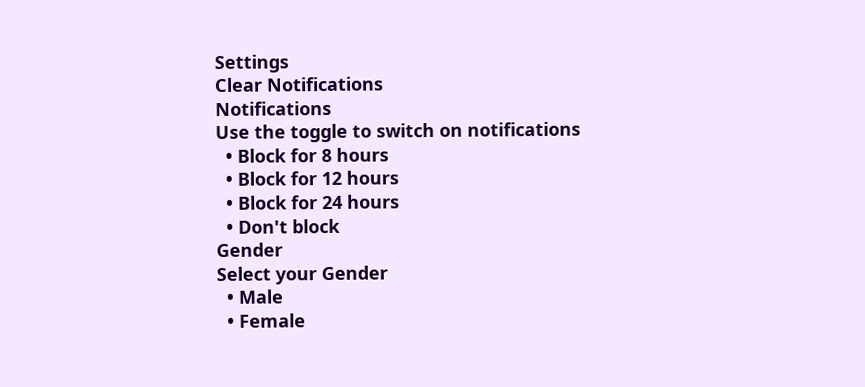Settings
Clear Notifications
Notifications
Use the toggle to switch on notifications
  • Block for 8 hours
  • Block for 12 hours
  • Block for 24 hours
  • Don't block
Gender
Select your Gender
  • Male
  • Female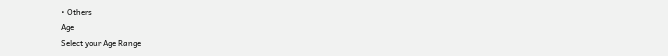• Others
Age
Select your Age Range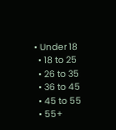• Under 18
  • 18 to 25
  • 26 to 35
  • 36 to 45
  • 45 to 55
  • 55+